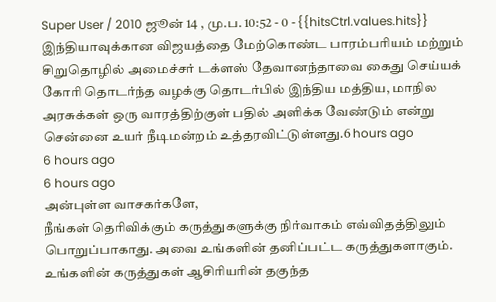Super User / 2010 ஜூன் 14 , மு.ப. 10:52 - 0 - {{hitsCtrl.values.hits}}
இந்தியாவுக்கான விஜயத்தை மேற்கொண்ட பாரம்பரியம் மற்றும் சிறுதொழில் அமைச்சர் டக்ளஸ் தேவானந்தாவை கைது செய்யக் கோரி தொடர்ந்த வழக்கு தொடர்பில் இந்திய மத்திய, மாநில அரசுக்கள் ஒரு வாரத்திற்குள் பதில் அளிக்க வேண்டும் என்று சென்னை உயர் நீடிமன்றம் உத்தரவிட்டுள்ளது.6 hours ago
6 hours ago
6 hours ago
அன்புள்ள வாசகர்களே,
நீங்கள் தெரிவிக்கும் கருத்துகளுக்கு நிர்வாகம் எவ்விதத்திலும் பொறுப்பாகாது. அவை உங்களின் தனிப்பட்ட கருத்துகளாகும். உங்களின் கருத்துகள் ஆசிரியரின் தகுந்த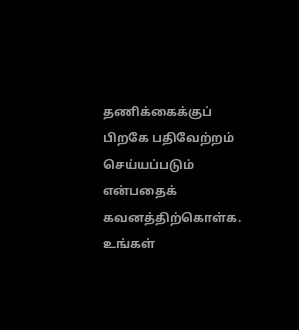தணிக்கைக்குப் பிறகே பதிவேற்றம் செய்யப்படும் என்பதைக் கவனத்திற்கொள்க. உங்கள்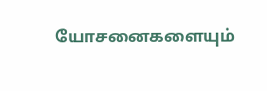யோசனைகளையும்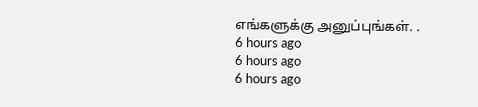எங்களுக்கு அனுப்புங்கள். .
6 hours ago
6 hours ago
6 hours ago